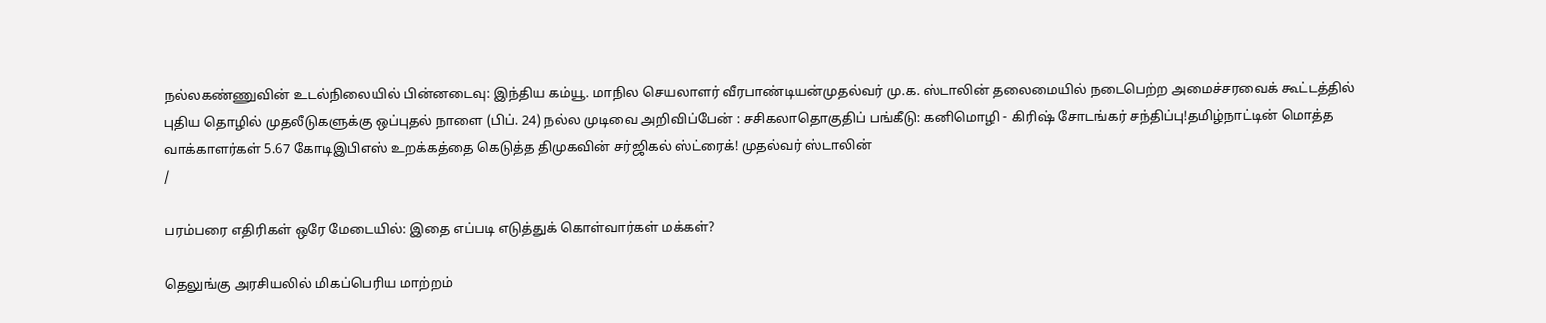நல்லகண்ணுவின் உடல்நிலையில் பின்னடைவு: இந்திய கம்யூ. மாநில செயலாளர் வீரபாண்டியன்முதல்வர் மு.க. ஸ்டாலின் தலைமையில் நடைபெற்ற அமைச்சரவைக் கூட்டத்தில் புதிய தொழில் முதலீடுகளுக்கு ஒப்புதல் நாளை (பிப். 24) நல்ல முடிவை அறிவிப்பேன் : சசிகலாதொகுதிப் பங்கீடு: கனிமொழி - கிரிஷ் சோடங்கர் சந்திப்பு!தமிழ்நாட்டின் மொத்த வாக்காளர்கள் 5.67 கோடிஇபிஎஸ் உறக்கத்தை கெடுத்த திமுகவின் சர்ஜிகல் ஸ்ட்ரைக்! முதல்வர் ஸ்டாலின்
/

பரம்பரை எதிரிகள் ஒரே மேடையில்: இதை எப்படி எடுத்துக் கொள்வார்கள் மக்கள்?

தெலுங்கு அரசியலில் மிகப்பெரிய மாற்றம்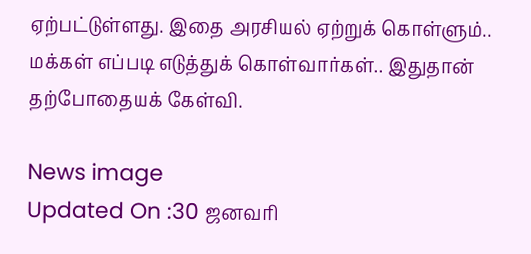ஏற்பட்டுள்ளது. இதை அரசியல் ஏற்றுக் கொள்ளும்.. மக்கள் எப்படி எடுத்துக் கொள்வார்கள்.. இதுதான் தற்போதையக் கேள்வி.

News image
Updated On :30 ஜனவரி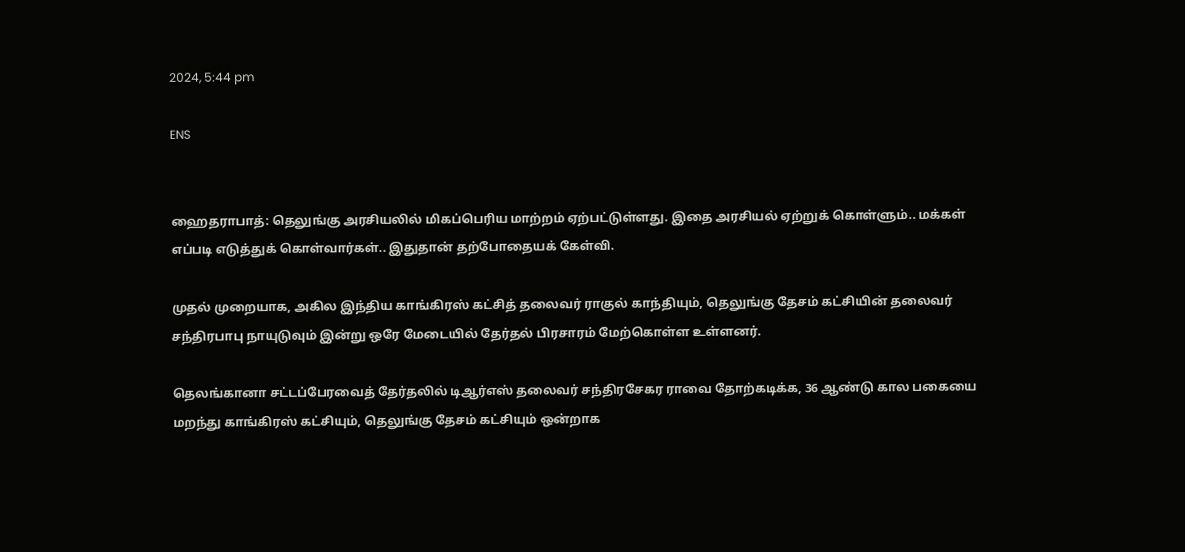2024, 5:44 pm

ENS


ஹைதராபாத்: தெலுங்கு அரசியலில் மிகப்பெரிய மாற்றம் ஏற்பட்டுள்ளது. இதை அரசியல் ஏற்றுக் கொள்ளும்.. மக்கள் எப்படி எடுத்துக் கொள்வார்கள்.. இதுதான் தற்போதையக் கேள்வி.

முதல் முறையாக, அகில இந்திய காங்கிரஸ் கட்சித் தலைவர் ராகுல் காந்தியும், தெலுங்கு தேசம் கட்சியின் தலைவர் சந்திரபாபு நாயுடுவும் இன்று ஒரே மேடையில் தேர்தல் பிரசாரம் மேற்கொள்ள உள்ளனர்.

தெலங்கானா சட்டப்பேரவைத் தேர்தலில் டிஆர்எஸ் தலைவர் சந்திரசேகர ராவை தோற்கடிக்க, 36 ஆண்டு கால பகையை மறந்து காங்கிரஸ் கட்சியும், தெலுங்கு தேசம் கட்சியும் ஒன்றாக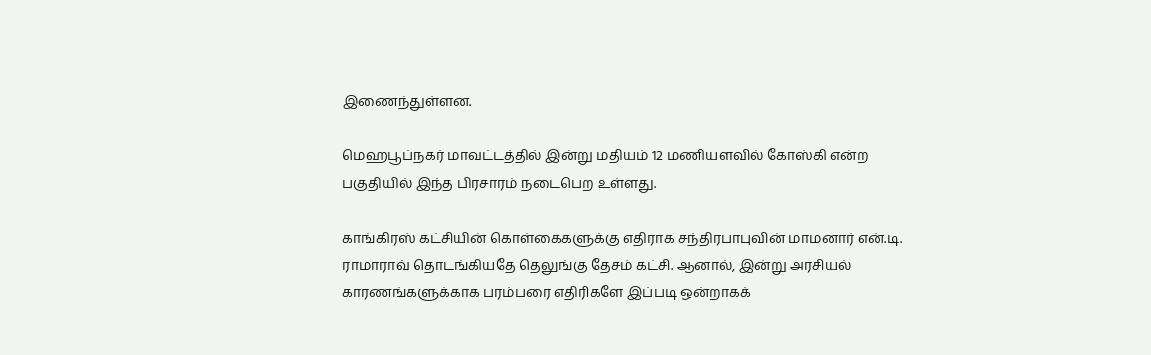இணைந்துள்ளன.

மெஹபூப்நகர் மாவட்டத்தில் இன்று மதியம் 12 மணியளவில் கோஸ்கி என்ற பகுதியில் இந்த பிரசாரம் நடைபெற உள்ளது.

காங்கிரஸ் கட்சியின் கொள்கைகளுக்கு எதிராக சந்திரபாபுவின் மாமனார் என்.டி. ராமாராவ் தொடங்கியதே தெலுங்கு தேசம் கட்சி. ஆனால், இன்று அரசியல் காரணங்களுக்காக பரம்பரை எதிரிகளே இப்படி ஒன்றாகக்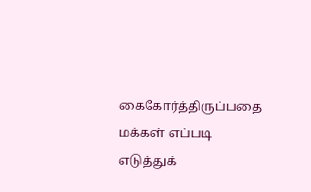கைகோர்த்திருப்பதை மக்கள் எப்படி எடுத்துக்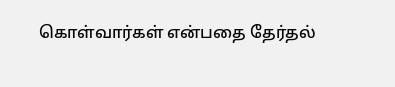கொள்வார்கள் என்பதை தேர்தல்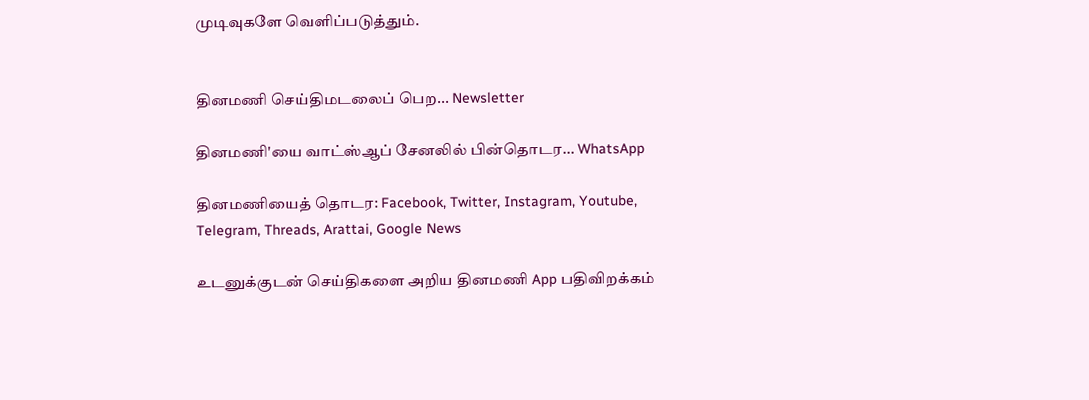முடிவுகளே வெளிப்படுத்தும்.


தினமணி செய்திமடலைப் பெற... Newsletter

தினமணி'யை வாட்ஸ்ஆப் சேனலில் பின்தொடர... WhatsApp

தினமணியைத் தொடர: Facebook, Twitter, Instagram, Youtube, Telegram, Threads, Arattai, Google News

உடனுக்குடன் செய்திகளை அறிய தினமணி App பதிவிறக்கம்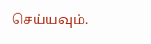செய்யவும்.